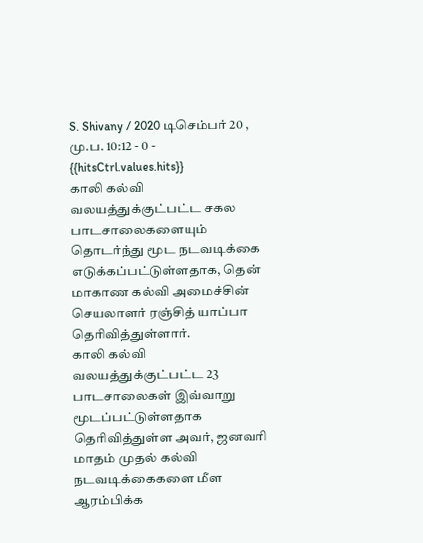S. Shivany / 2020 டிசெம்பர் 20 , மு.ப. 10:12 - 0 - {{hitsCtrl.values.hits}}
காலி கல்வி வலயத்துக்குட்பட்ட சகல பாடசாலைகளையும் தொடர்ந்து மூட நடவடிக்கை எடுக்கப்பட்டுள்ளதாக, தென் மாகாண கல்வி அமைச்சின் செயலாளர் ரஞ்சித் யாப்பா தெரிவித்துள்ளார்.
காலி கல்வி வலயத்துக்குட்பட்ட 23 பாடசாலைகள் இவ்வாறு மூடப்பட்டுள்ளதாக தெரிவித்துள்ள அவர், ஜனவரி மாதம் முதல் கல்வி நடவடிக்கைகளை மீள ஆரம்பிக்க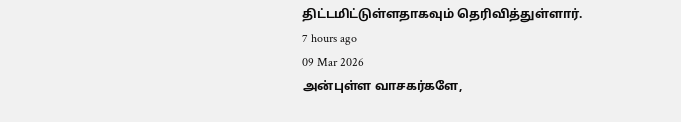திட்டமிட்டுள்ளதாகவும் தெரிவித்துள்ளார்.
7 hours ago
09 Mar 2026
அன்புள்ள வாசகர்களே,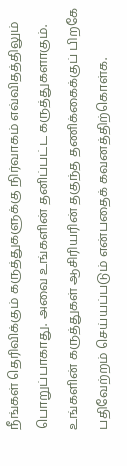நீங்கள் தெரிவிக்கும் கருத்துகளுக்கு நிர்வாகம் எவ்விதத்திலும் பொறுப்பாகாது. அவை உங்களின் தனிப்பட்ட கருத்துகளாகும். உங்களின் கருத்துகள் ஆசிரியரின் தகுந்த தணிக்கைக்குப் பிறகே பதிவேற்றம் செய்யப்படும் என்பதைக் கவனத்திற்கொள்க.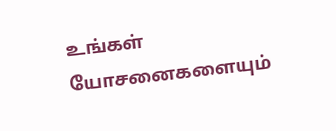உங்கள் யோசனைகளையும்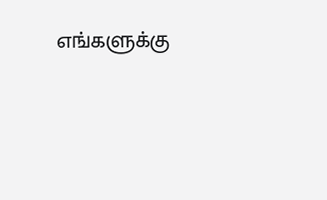எங்களுக்கு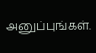அனுப்புங்கள்.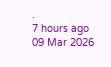.
7 hours ago
09 Mar 2026